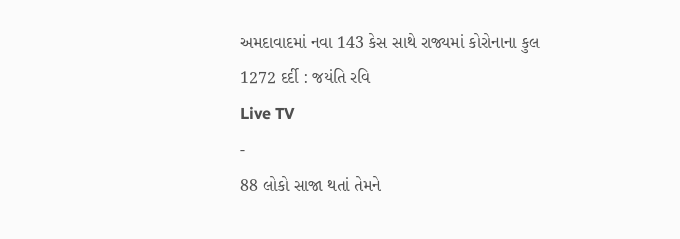અમદાવાદમાં નવા 143 કેસ સાથે રાજ્યમાં કોરોનાના કુલ 1272 દર્દી : જયંતિ રવિ
Live TV
-
88 લોકો સાજા થતાં તેમને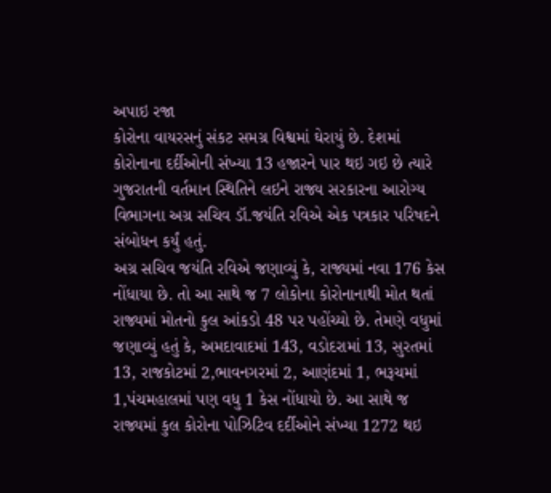અપાઇ રજા
કોરોના વાયરસનું સંકટ સમગ્ર વિશ્વમાં ઘેરાયું છે. દેશમાં કોરોનાના દર્દીઓની સંખ્યા 13 હજારને પાર થઇ ગઇ છે ત્યારે ગુજરાતની વર્તમાન સ્થિતિને લઇને રાજ્ય સરકારના આરોગ્ય વિભાગના અગ્ર સચિવ ડૉ.જયંતિ રવિએ એક પત્રકાર પરિષદને સંબોધન કર્યું હતું.
અગ્ર સચિવ જયંતિ રવિએ જણાવ્યું કે, રાજ્યમાં નવા 176 કેસ નોંધાયા છે. તો આ સાથે જ 7 લોકોના કોરોનાનાથી મોત થતાં રાજ્યમાં મોતનો કુલ આંકડો 48 પર પહોંચ્યો છે. તેમણે વધુમાં જણાવ્યું હતું કે, અમદાવાદમાં 143, વડોદરામાં 13, સુરતમાં 13, રાજકોટમાં 2,ભાવનગરમાં 2, આણંદમાં 1, ભરૂચમાં 1,પંચમહાલમાં પણ વધુ 1 કેસ નોંધાયો છે. આ સાથે જ રાજ્યમાં કુલ કોરોના પોઝિટિવ દર્દીઓને સંખ્યા 1272 થઇ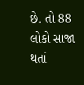છે. તો 88 લોકો સાજા થતાં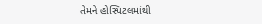તેમને હોસ્પિટલમાંથી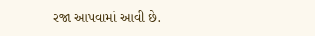રજા આપવામાં આવી છે.